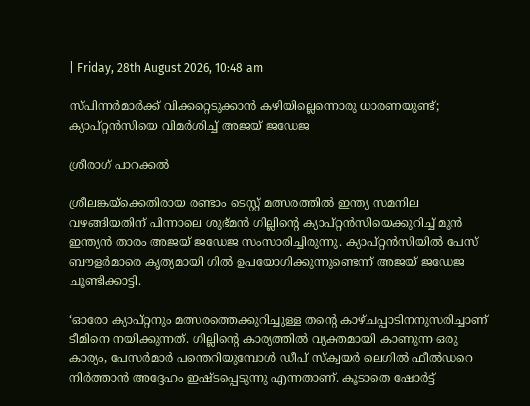| Friday, 28th August 2026, 10:48 am

സ്പിന്നര്‍മാര്‍ക്ക് വിക്കറ്റെടുക്കാന്‍ കഴിയില്ലെന്നൊരു ധാരണയുണ്ട്; ക്യാപ്റ്റന്‍സിയെ വിമര്‍ശിച്ച് അജയ് ജഡേജ

ശ്രീരാഗ് പാറക്കല്‍

ശ്രീലങ്കയ്‌ക്കെതിരായ രണ്ടാം ടെസ്റ്റ് മത്സരത്തില്‍ ഇന്ത്യ സമനില വഴങ്ങിയതിന് പിന്നാലെ ശുഭ്മന്‍ ഗില്ലിന്റെ ക്യാപ്റ്റന്‍സിയെക്കുറിച്ച് മുന്‍ ഇന്ത്യന്‍ താരം അജയ് ജഡേജ സംസാരിച്ചിരുന്നു. ക്യാപ്റ്റന്‍സിയില്‍ പേസ് ബൗളര്‍മാരെ കൃത്യമായി ഗില്‍ ഉപയോഗിക്കുന്നുണ്ടെന്ന് അജയ് ജഡേജ ചൂണ്ടിക്കാട്ടി.

‘ഓരോ ക്യാപ്റ്റനും മത്സരത്തെക്കുറിച്ചുള്ള തന്റെ കാഴ്ചപ്പാടിനനുസരിച്ചാണ് ടീമിനെ നയിക്കുന്നത്. ഗില്ലിന്റെ കാര്യത്തില്‍ വ്യക്തമായി കാണുന്ന ഒരു കാര്യം, പേസര്‍മാര്‍ പന്തെറിയുമ്പോള്‍ ഡീപ് സ്‌ക്വയര്‍ ലെഗില്‍ ഫീല്‍ഡറെ നിര്‍ത്താന്‍ അദ്ദേഹം ഇഷ്ടപ്പെടുന്നു എന്നതാണ്. കൂടാതെ ഷോര്‍ട്ട്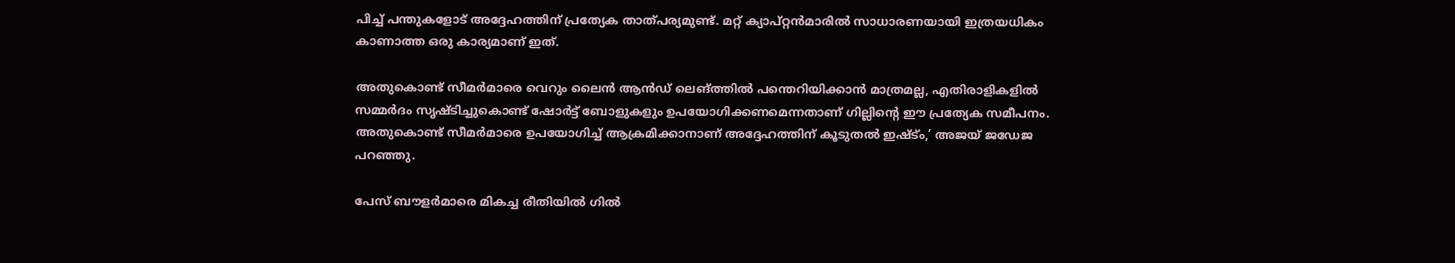പിച്ച് പന്തുകളോട് അദ്ദേഹത്തിന് പ്രത്യേക താത്പര്യമുണ്ട്. മറ്റ് ക്യാപ്റ്റന്‍മാരില്‍ സാധാരണയായി ഇത്രയധികം കാണാത്ത ഒരു കാര്യമാണ് ഇത്.

അതുകൊണ്ട് സീമര്‍മാരെ വെറും ലൈന്‍ ആന്‍ഡ് ലെങ്ത്തില്‍ പന്തെറിയിക്കാന്‍ മാത്രമല്ല, എതിരാളികളില്‍ സമ്മര്‍ദം സൃഷ്ടിച്ചുകൊണ്ട് ഷോര്‍ട്ട് ബോളുകളും ഉപയോഗിക്കണമെന്നതാണ് ഗില്ലിന്റെ ഈ പ്രത്യേക സമീപനം. അതുകൊണ്ട് സീമര്‍മാരെ ഉപയോഗിച്ച് ആക്രമിക്കാനാണ് അദ്ദേഹത്തിന് കൂടുതല്‍ ഇഷ്ട്ം,’ അജയ് ജഡേജ പറഞ്ഞു.

പേസ് ബൗളര്‍മാരെ മികച്ച രീതിയില്‍ ഗില്‍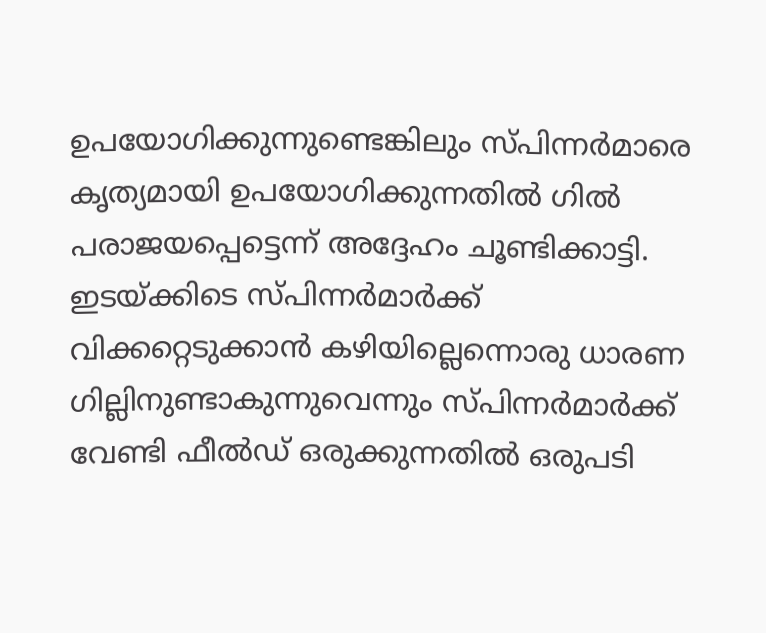ഉപയോഗിക്കുന്നുണ്ടെങ്കിലും സ്പിന്നര്‍മാരെ കൃത്യമായി ഉപയോഗിക്കുന്നതില്‍ ഗില്‍ പരാജയപ്പെട്ടെന്ന് അദ്ദേഹം ചൂണ്ടിക്കാട്ടി. ഇടയ്ക്കിടെ സ്പിന്നര്‍മാര്‍ക്ക് വിക്കറ്റെടുക്കാന്‍ കഴിയില്ലെന്നൊരു ധാരണ ഗില്ലിനുണ്ടാകുന്നുവെന്നും സ്പിന്നര്‍മാര്‍ക്ക് വേണ്ടി ഫീല്‍ഡ് ഒരുക്കുന്നതില്‍ ഒരുപടി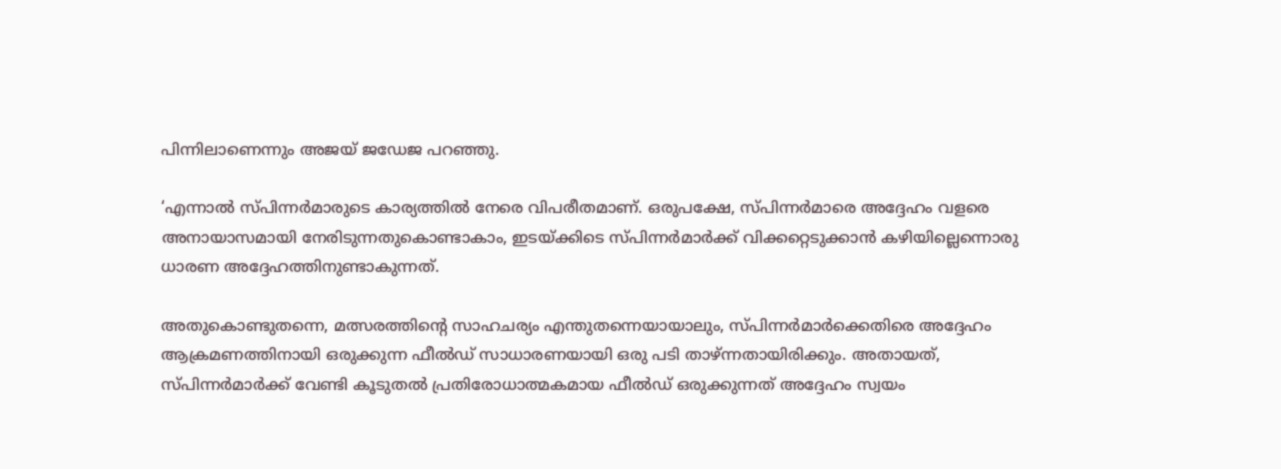പിന്നിലാണെന്നും അജയ് ജഡേജ പറഞ്ഞു.

‘എന്നാല്‍ സ്പിന്നര്‍മാരുടെ കാര്യത്തില്‍ നേരെ വിപരീതമാണ്. ഒരുപക്ഷേ, സ്പിന്നര്‍മാരെ അദ്ദേഹം വളരെ അനായാസമായി നേരിടുന്നതുകൊണ്ടാകാം, ഇടയ്ക്കിടെ സ്പിന്നര്‍മാര്‍ക്ക് വിക്കറ്റെടുക്കാന്‍ കഴിയില്ലെന്നൊരു ധാരണ അദ്ദേഹത്തിനുണ്ടാകുന്നത്.

അതുകൊണ്ടുതന്നെ, മത്സരത്തിന്റെ സാഹചര്യം എന്തുതന്നെയായാലും, സ്പിന്നര്‍മാര്‍ക്കെതിരെ അദ്ദേഹം ആക്രമണത്തിനായി ഒരുക്കുന്ന ഫീല്‍ഡ് സാധാരണയായി ഒരു പടി താഴ്ന്നതായിരിക്കും. അതായത്, സ്പിന്നര്‍മാര്‍ക്ക് വേണ്ടി കൂടുതല്‍ പ്രതിരോധാത്മകമായ ഫീല്‍ഡ് ഒരുക്കുന്നത് അദ്ദേഹം സ്വയം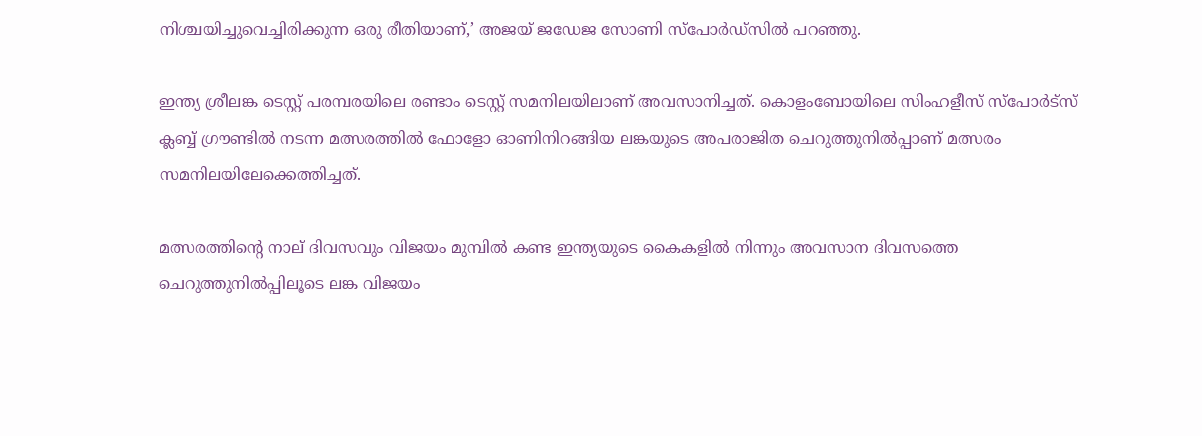നിശ്ചയിച്ചുവെച്ചിരിക്കുന്ന ഒരു രീതിയാണ്,’ അജയ് ജഡേജ സോണി സ്‌പോര്‍ഡ്‌സില്‍ പറഞ്ഞു.

ഇന്ത്യ ശ്രീലങ്ക ടെസ്റ്റ് പരമ്പരയിലെ രണ്ടാം ടെസ്റ്റ് സമനിലയിലാണ് അവസാനിച്ചത്. കൊളംബോയിലെ സിംഹളീസ് സ്പോര്‍ട്‌സ് ക്ലബ്ബ് ഗ്രൗണ്ടില്‍ നടന്ന മത്സരത്തില്‍ ഫോളോ ഓണിനിറങ്ങിയ ലങ്കയുടെ അപരാജിത ചെറുത്തുനില്‍പ്പാണ് മത്സരം സമനിലയിലേക്കെത്തിച്ചത്.

മത്സരത്തിന്റെ നാല് ദിവസവും വിജയം മുമ്പില്‍ കണ്ട ഇന്ത്യയുടെ കൈകളില്‍ നിന്നും അവസാന ദിവസത്തെ ചെറുത്തുനില്‍പ്പിലൂടെ ലങ്ക വിജയം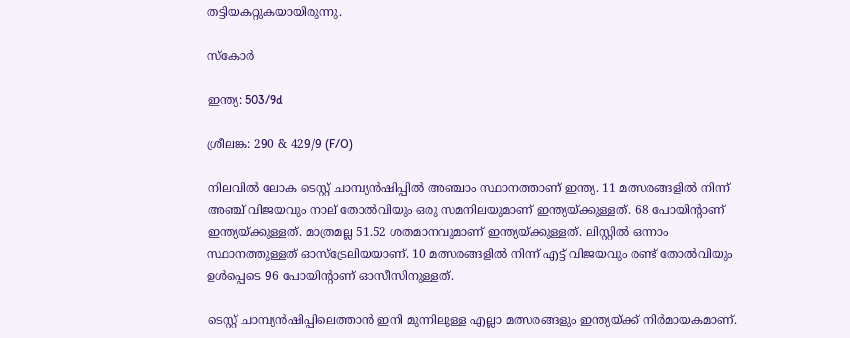തട്ടിയകറ്റുകയായിരുന്നു.

സ്‌കോര്‍

ഇന്ത്യ: 503/9d

ശ്രീലങ്ക: 290 & 429/9 (F/O)

നിലവില്‍ ലോക ടെസ്റ്റ് ചാമ്പ്യന്‍ഷിപ്പില്‍ അഞ്ചാം സ്ഥാനത്താണ് ഇന്ത്യ. 11 മത്സരങ്ങളില്‍ നിന്ന് അഞ്ച് വിജയവും നാല് തോല്‍വിയും ഒരു സമനിലയുമാണ് ഇന്ത്യയ്ക്കുള്ളത്. 68 പോയിന്റാണ് ഇന്ത്യയ്ക്കുള്ളത്. മാത്രമല്ല 51.52 ശതമാനവുമാണ് ഇന്ത്യയ്ക്കുള്ളത്. ലിസ്റ്റില്‍ ഒന്നാം സ്ഥാനത്തുള്ളത് ഓസ്‌ട്രേലിയയാണ്. 10 മത്സരങ്ങളില്‍ നിന്ന് എട്ട് വിജയവും രണ്ട് തോല്‍വിയും ഉള്‍പ്പെടെ 96 പോയിന്റാണ് ഓസീസിനുള്ളത്.

ടെസ്റ്റ് ചാമ്പ്യന്‍ഷിപ്പിലെത്താന്‍ ഇനി മുന്നിലുള്ള എല്ലാ മത്സരങ്ങളും ഇന്ത്യയ്ക്ക് നിര്‍മായകമാണ്.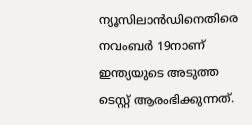ന്യൂസിലാന്‍ഡിനെതിരെ നവംബര്‍ 19നാണ് ഇന്ത്യയുടെ അടുത്ത ടെസ്റ്റ് ആരംഭിക്കുന്നത്.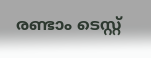രണ്ടാം ടെസ്റ്റ്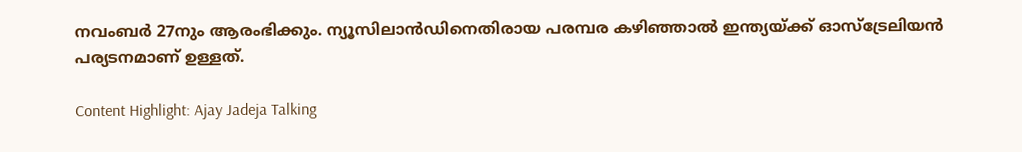നവംബര്‍ 27നും ആരംഭിക്കും. ന്യൂസിലാന്‍ഡിനെതിരായ പരമ്പര കഴിഞ്ഞാല്‍ ഇന്ത്യയ്ക്ക് ഓസ്‌ട്രേലിയന്‍ പര്യടനമാണ് ഉള്ളത്.

Content Highlight: Ajay Jadeja Talking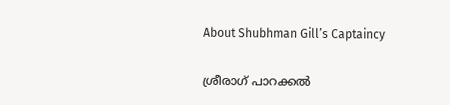About Shubhman Gill’s Captaincy

ശ്രീരാഗ് പാറക്കല്‍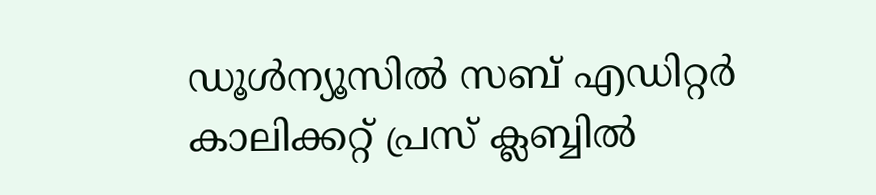ഡൂള്‍ന്യൂസില്‍ സബ് എഡിറ്റര്‍ കാലിക്കറ്റ് പ്രസ് ക്ലബ്ബില്‍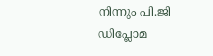നിന്നും പി.ജി ഡിപ്ലോമ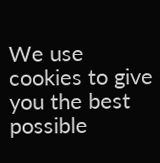We use cookies to give you the best possible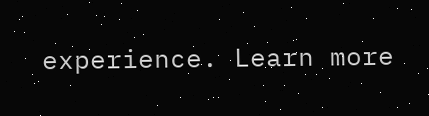experience. Learn more